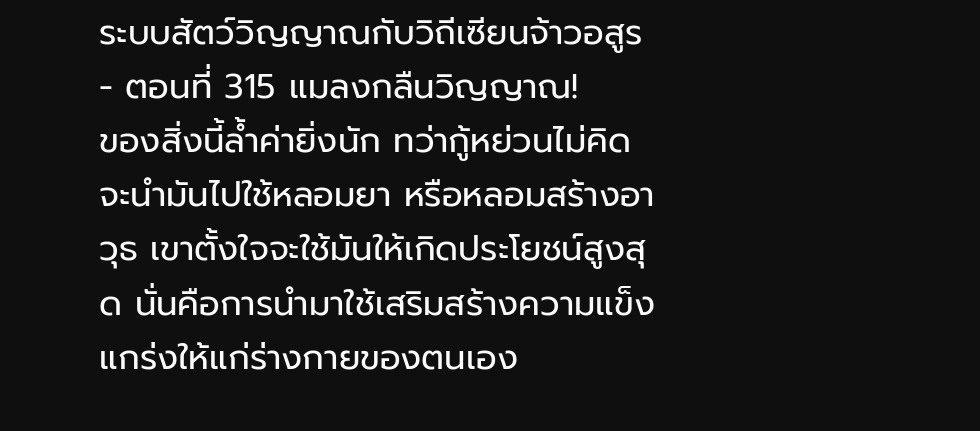ระบบสัตว์วิญญาณกับวิถีเซียนจ้าวอสูร - ตอนที่ 315 แมลงกลืนวิญญาณ!
ของสิ่งนี้ล้ำค่ายิ่งนัก ทว่ากู้หย่วนไม่คิดจะนำมันไปใช้หลอมยา หรือหลอมสร้างอาวุธ เขาตั้งใจจะใช้มันให้เกิดประโยชน์สูงสุด นั่นคือการนำมาใช้เสริมสร้างความแข็งแกร่งให้แก่ร่างกายของตนเอง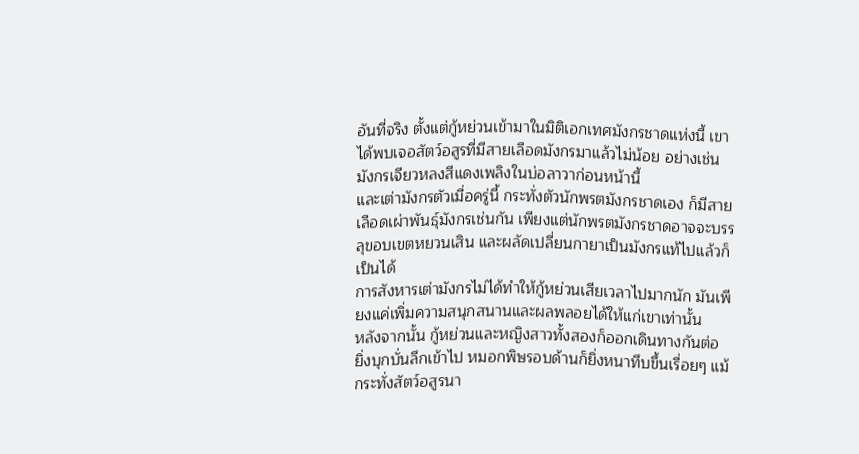อันที่จริง ตั้งแต่กู้หย่วนเข้ามาในมิติเอกเทศมังกรชาดแห่งนี้ เขาได้พบเจอสัตว์อสูรที่มีสายเลือดมังกรมาแล้วไม่น้อย อย่างเช่น มังกรเจียวหลงสีแดงเพลิงในบ่อลาวาก่อนหน้านี้
และเต่ามังกรตัวเมื่อครู่นี้ กระทั่งตัวนักพรตมังกรชาดเอง ก็มีสายเลือดเผ่าพันธุ์มังกรเช่นกัน เพียงแต่นักพรตมังกรชาดอาจจะบรรลุขอบเขตหยวนเสิน และผลัดเปลี่ยนกายาเป็นมังกรแท้ไปแล้วก็เป็นได้
การสังหารเต่ามังกรไม่ได้ทำให้กู้หย่วนเสียเวลาไปมากนัก มันเพียงแค่เพิ่มความสนุกสนานและผลพลอยได้ให้แก่เขาเท่านั้น
หลังจากนั้น กู้หย่วนและหญิงสาวทั้งสองก็ออกเดินทางกันต่อ
ยิ่งบุกบั่นลึกเข้าไป หมอกพิษรอบด้านก็ยิ่งหนาทึบขึ้นเรื่อยๆ แม้กระทั่งสัตว์อสูรนา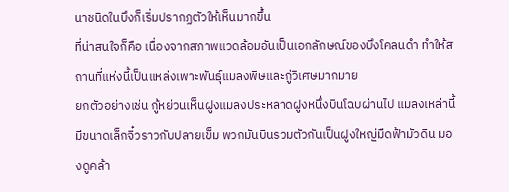นาชนิดในบึงก็เริ่มปรากฏตัวให้เห็นมากขึ้น
ที่น่าสนใจก็คือ เนื่องจากสภาพแวดล้อมอันเป็นเอกลักษณ์ของบึงโคลนดำ ทำให้สถานที่แห่งนี้เป็นแหล่งเพาะพันธุ์แมลงพิษและกู่วิเศษมากมาย
ยกตัวอย่างเช่น กู้หย่วนเห็นฝูงแมลงประหลาดฝูงหนึ่งบินโฉบผ่านไป แมลงเหล่านี้มีขนาดเล็กจิ๋วราวกับปลายเข็ม พวกมันบินรวมตัวกันเป็นฝูงใหญ่มืดฟ้ามัวดิน มองดูคล้า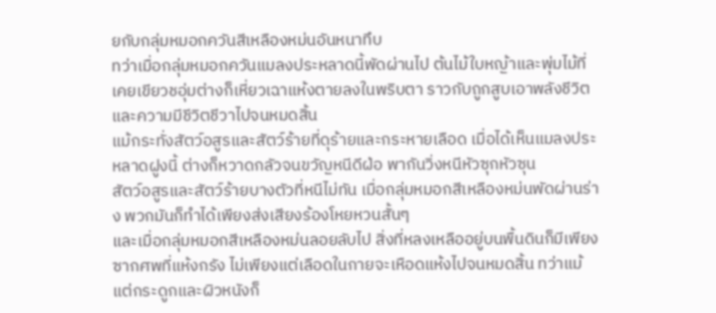ยกับกลุ่มหมอกควันสีเหลืองหม่นอันหนาทึบ
ทว่าเมื่อกลุ่มหมอกควันแมลงประหลาดนี้พัดผ่านไป ต้นไม้ใบหญ้าและพุ่มไม้ที่เคยเขียวชอุ่มต่างก็เหี่ยวเฉาแห้งตายลงในพริบตา ราวกับถูกสูบเอาพลังชีวิตและความมีชีวิตชีวาไปจนหมดสิ้น
แม้กระทั่งสัตว์อสูรและสัตว์ร้ายที่ดุร้ายและกระหายเลือด เมื่อได้เห็นแมลงประหลาดฝูงนี้ ต่างก็หวาดกลัวจนขวัญหนีดีฝ่อ พากันวิ่งหนีหัวซุกหัวซุน
สัตว์อสูรและสัตว์ร้ายบางตัวที่หนีไม่ทัน เมื่อกลุ่มหมอกสีเหลืองหม่นพัดผ่านร่าง พวกมันก็ทำได้เพียงส่งเสียงร้องโหยหวนสั้นๆ
และเมื่อกลุ่มหมอกสีเหลืองหม่นลอยลับไป สิ่งที่หลงเหลืออยู่บนพื้นดินก็มีเพียงซากศพที่แห้งกรัง ไม่เพียงแต่เลือดในกายจะเหือดแห้งไปจนหมดสิ้น ทว่าแม้แต่กระดูกและผิวหนังก็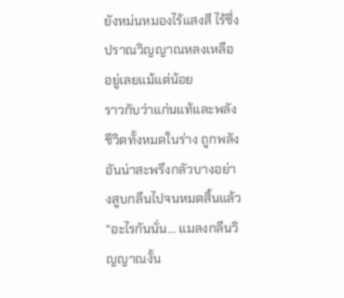ยังหม่นหมองไร้แสงสี ไร้ซึ่งปราณวิญญาณหลงเหลืออยู่เลยแม้แต่น้อย
ราวกับว่าแก่นแท้และพลังชีวิตทั้งหมดในร่าง ถูกพลังอันน่าสะพรึงกลัวบางอย่างสูบกลืนไปจนหมดสิ้นแล้ว
“อะไรกันนั่น… แมลงกลืนวิญญาณงั้น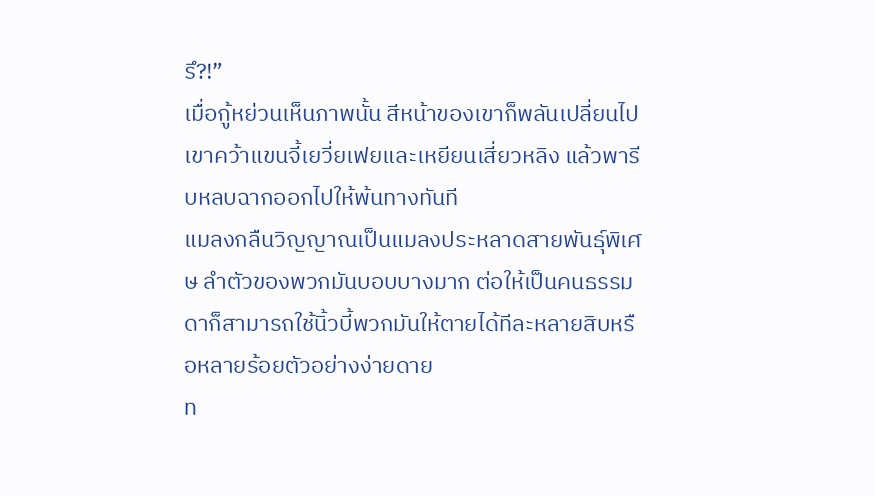รึ?!”
เมื่อกู้หย่วนเห็นภาพนั้น สีหน้าของเขาก็พลันเปลี่ยนไป เขาคว้าแขนจี้เยวี่ยเฟยและเหยียนเสี่ยวหลิง แล้วพารีบหลบฉากออกไปให้พ้นทางทันที
แมลงกลืนวิญญาณเป็นแมลงประหลาดสายพันธุ์พิเศษ ลำตัวของพวกมันบอบบางมาก ต่อให้เป็นคนธรรมดาก็สามารถใช้นิ้วบี้พวกมันให้ตายได้ทีละหลายสิบหรือหลายร้อยตัวอย่างง่ายดาย
ท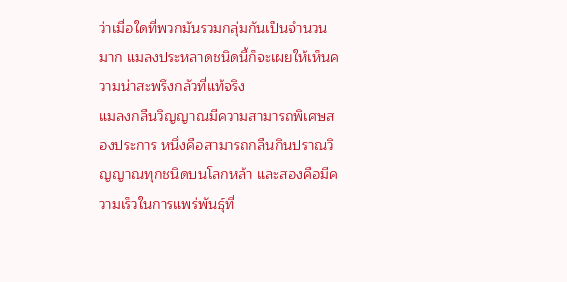ว่าเมื่อใดที่พวกมันรวมกลุ่มกันเป็นจำนวนมาก แมลงประหลาดชนิดนี้ก็จะเผยให้เห็นความน่าสะพรึงกลัวที่แท้จริง
แมลงกลืนวิญญาณมีความสามารถพิเศษสองประการ หนึ่งคือสามารถกลืนกินปราณวิญญาณทุกชนิดบนโลกหล้า และสองคือมีความเร็วในการแพร่พันธุ์ที่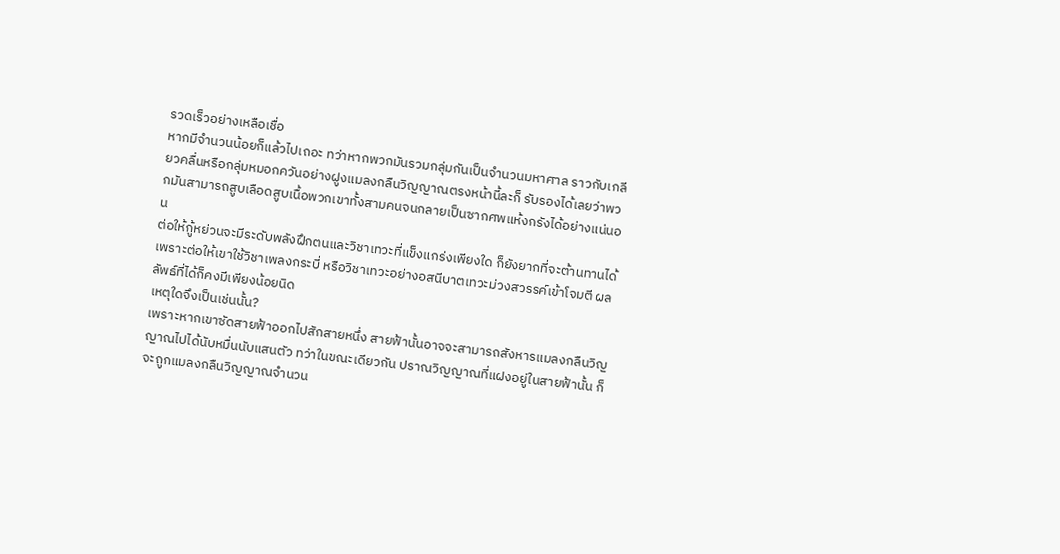รวดเร็วอย่างเหลือเชื่อ
หากมีจำนวนน้อยก็แล้วไปเถอะ ทว่าหากพวกมันรวมกลุ่มกันเป็นจำนวนมหาศาล ราวกับเกลียวคลื่นหรือกลุ่มหมอกควันอย่างฝูงแมลงกลืนวิญญาณตรงหน้านี้ละก็ รับรองได้เลยว่าพวกมันสามารถสูบเลือดสูบเนื้อพวกเขาทั้งสามคนจนกลายเป็นซากศพแห้งกรังได้อย่างแน่นอน
ต่อให้กู้หย่วนจะมีระดับพลังฝึกตนและวิชาเทวะที่แข็งแกร่งเพียงใด ก็ยังยากที่จะต้านทานได้
เพราะต่อให้เขาใช้วิชาเพลงกระบี่ หรือวิชาเทวะอย่างอสนีบาตเทวะม่วงสวรรค์เข้าโจมตี ผลลัพธ์ที่ได้ก็คงมีเพียงน้อยนิด
เหตุใดจึงเป็นเช่นนั้น?
เพราะหากเขาซัดสายฟ้าออกไปสักสายหนึ่ง สายฟ้านั้นอาจจะสามารถสังหารแมลงกลืนวิญญาณไปได้นับหมื่นนับแสนตัว ทว่าในขณะเดียวกัน ปราณวิญญาณที่แฝงอยู่ในสายฟ้านั้น ก็จะถูกแมลงกลืนวิญญาณจำนวน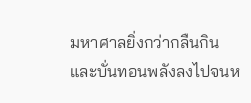มหาศาลยิ่งกว่ากลืนกินและบั่นทอนพลังลงไปจนห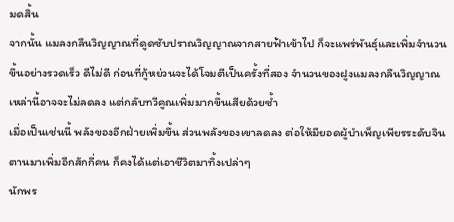มดสิ้น
จากนั้น แมลงกลืนวิญญาณที่ดูดซับปราณวิญญาณจากสายฟ้าเข้าไป ก็จะแพร่พันธุ์และเพิ่มจำนวนขึ้นอย่างรวดเร็ว ดีไม่ดี ก่อนที่กู้หย่วนจะได้โจมตีเป็นครั้งที่สอง จำนวนของฝูงแมลงกลืนวิญญาณเหล่านี้อาจจะไม่ลดลง แต่กลับทวีคูณเพิ่มมากขึ้นเสียด้วยซ้ำ
เมื่อเป็นเช่นนี้ พลังของอีกฝ่ายเพิ่มขึ้น ส่วนพลังของเขาลดลง ต่อให้มียอดผู้บำเพ็ญเพียรระดับจินตานมาเพิ่มอีกสักกี่คน ก็คงได้แต่เอาชีวิตมาทิ้งเปล่าๆ
นักพร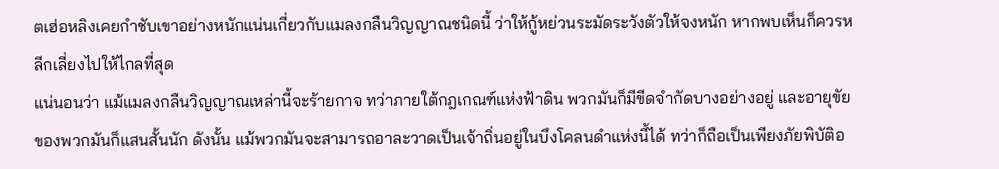ตเฮ่อหลิงเคยกำชับเขาอย่างหนักแน่นเกี่ยวกับแมลงกลืนวิญญาณชนิดนี้ ว่าให้กู้หย่วนระมัดระวังตัวให้จงหนัก หากพบเห็นก็ควรหลีกเลี่ยงไปให้ไกลที่สุด
แน่นอนว่า แม้แมลงกลืนวิญญาณเหล่านี้จะร้ายกาจ ทว่าภายใต้กฎเกณฑ์แห่งฟ้าดิน พวกมันก็มีขีดจำกัดบางอย่างอยู่ และอายุขัยของพวกมันก็แสนสั้นนัก ดังนั้น แม้พวกมันจะสามารถอาละวาดเป็นเจ้าถิ่นอยู่ในบึงโคลนดำแห่งนี้ได้ ทว่าก็ถือเป็นเพียงภัยพิบัติอ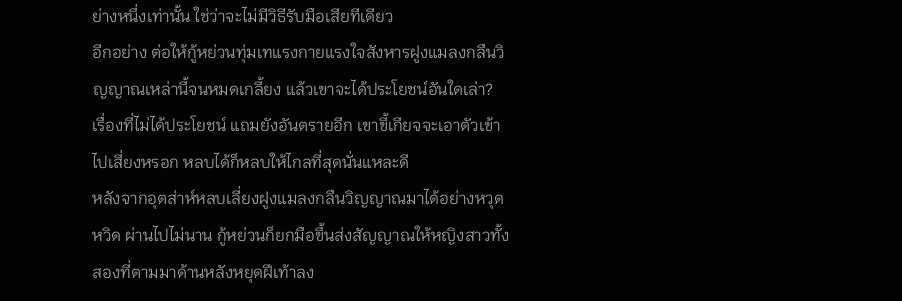ย่างหนึ่งเท่านั้น ใช่ว่าจะไม่มีวิธีรับมือเสียทีเดียว
อีกอย่าง ต่อให้กู้หย่วนทุ่มเทแรงกายแรงใจสังหารฝูงแมลงกลืนวิญญาณเหล่านี้จนหมดเกลี้ยง แล้วเขาจะได้ประโยชน์อันใดเล่า?
เรื่องที่ไม่ได้ประโยชน์ แถมยังอันตรายอีก เขาขี้เกียจจะเอาตัวเข้าไปเสี่ยงหรอก หลบได้ก็หลบให้ไกลที่สุดนั่นแหละดี
หลังจากอุตส่าห์หลบเลี่ยงฝูงแมลงกลืนวิญญาณมาได้อย่างหวุดหวิด ผ่านไปไม่นาน กู้หย่วนก็ยกมือขึ้นส่งสัญญาณให้หญิงสาวทั้งสองที่ตามมาด้านหลังหยุดฝีเท้าลง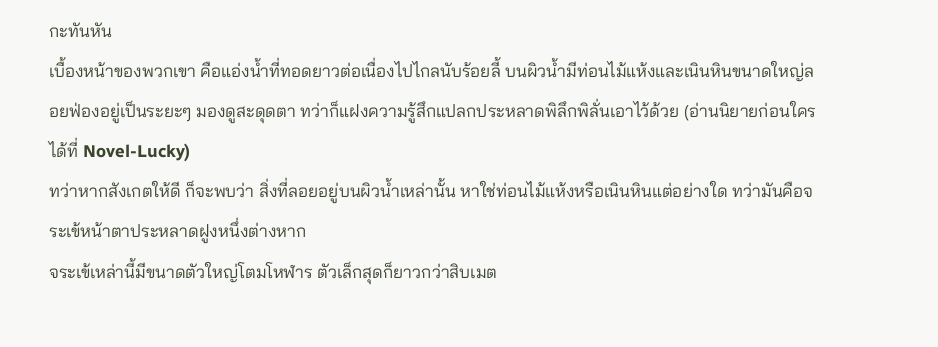กะทันหัน
เบื้องหน้าของพวกเขา คือแอ่งน้ำที่ทอดยาวต่อเนื่องไปไกลนับร้อยลี้ บนผิวน้ำมีท่อนไม้แห้งและเนินหินขนาดใหญ่ลอยฟ่องอยู่เป็นระยะๆ มองดูสะดุดตา ทว่าก็แฝงความรู้สึกแปลกประหลาดพิลึกพิลั่นเอาไว้ด้วย (อ่านนิยายก่อนใครได้ที่ Novel-Lucky)
ทว่าหากสังเกตให้ดี ก็จะพบว่า สิ่งที่ลอยอยู่บนผิวน้ำเหล่านั้น หาใช่ท่อนไม้แห้งหรือเนินหินแต่อย่างใด ทว่ามันคือจระเข้หน้าตาประหลาดฝูงหนึ่งต่างหาก
จระเข้เหล่านี้มีขนาดตัวใหญ่โตมโหฬาร ตัวเล็กสุดก็ยาวกว่าสิบเมต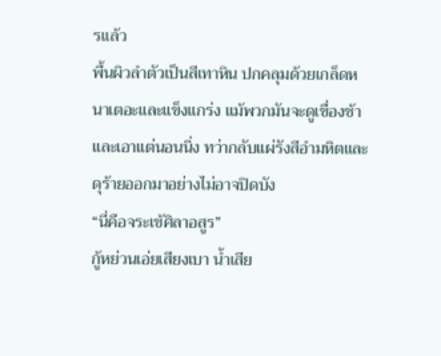รแล้ว
พื้นผิวลำตัวเป็นสีเทาหิน ปกคลุมด้วยเกล็ดหนาเตอะและแข็งแกร่ง แม้พวกมันจะดูเชื่องช้าและเอาแต่นอนนิ่ง ทว่ากลับแผ่รังสีอำมหิตและดุร้ายออกมาอย่างไม่อาจปิดบัง
“นี่คือจระเข้ศิลาอสูร”
กู้หย่วนเอ่ยเสียงเบา น้ำเสีย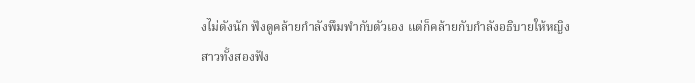งไม่ดังนัก ฟังดูคล้ายกำลังพึมพำกับตัวเอง แต่ก็คล้ายกับกำลังอธิบายให้หญิงสาวทั้งสองฟัง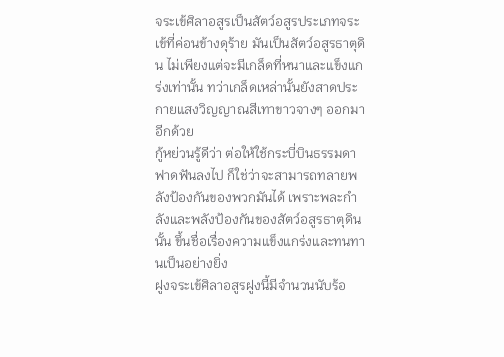จระเข้ศิลาอสูรเป็นสัตว์อสูรประเภทจระเข้ที่ค่อนข้างดุร้าย มันเป็นสัตว์อสูรธาตุดิน ไม่เพียงแต่จะมีเกล็ดที่หนาและแข็งแกร่งเท่านั้น ทว่าเกล็ดเหล่านั้นยังสาดประกายแสงวิญญาณสีเทาขาวจางๆ ออกมาอีกด้วย
กู้หย่วนรู้ดีว่า ต่อให้ใช้กระบี่บินธรรมดาฟาดฟันลงไป ก็ใช่ว่าจะสามารถทลายพลังป้องกันของพวกมันได้ เพราะพละกำลังและพลังป้องกันของสัตว์อสูรธาตุดินนั้น ขึ้นชื่อเรื่องความแข็งแกร่งและทนทานเป็นอย่างยิ่ง
ฝูงจระเข้ศิลาอสูรฝูงนี้มีจำนวนนับร้อ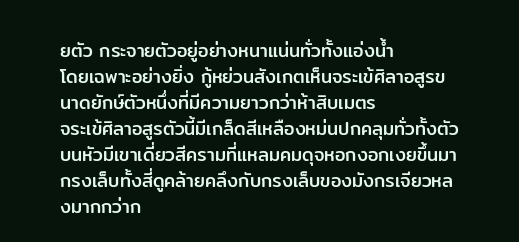ยตัว กระจายตัวอยู่อย่างหนาแน่นทั่วทั้งแอ่งน้ำ
โดยเฉพาะอย่างยิ่ง กู้หย่วนสังเกตเห็นจระเข้ศิลาอสูรขนาดยักษ์ตัวหนึ่งที่มีความยาวกว่าห้าสิบเมตร
จระเข้ศิลาอสูรตัวนี้มีเกล็ดสีเหลืองหม่นปกคลุมทั่วทั้งตัว บนหัวมีเขาเดี่ยวสีครามที่แหลมคมดุจหอกงอกเงยขึ้นมา กรงเล็บทั้งสี่ดูคล้ายคลึงกับกรงเล็บของมังกรเจียวหลงมากกว่าก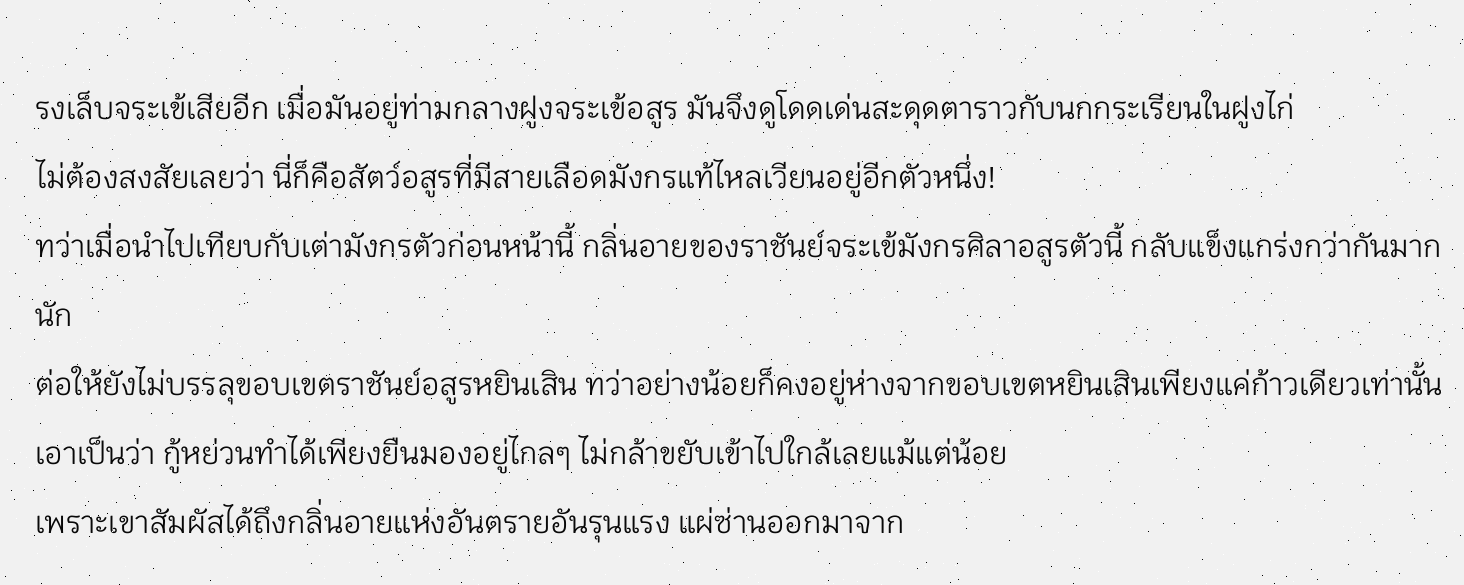รงเล็บจระเข้เสียอีก เมื่อมันอยู่ท่ามกลางฝูงจระเข้อสูร มันจึงดูโดดเด่นสะดุดตาราวกับนกกระเรียนในฝูงไก่
ไม่ต้องสงสัยเลยว่า นี่ก็คือสัตว์อสูรที่มีสายเลือดมังกรแท้ไหลเวียนอยู่อีกตัวหนึ่ง!
ทว่าเมื่อนำไปเทียบกับเต่ามังกรตัวก่อนหน้านี้ กลิ่นอายของราชันย์จระเข้มังกรศิลาอสูรตัวนี้ กลับแข็งแกร่งกว่ากันมากนัก
ต่อให้ยังไม่บรรลุขอบเขตราชันย์อสูรหยินเสิน ทว่าอย่างน้อยก็คงอยู่ห่างจากขอบเขตหยินเสินเพียงแค่ก้าวเดียวเท่านั้น
เอาเป็นว่า กู้หย่วนทำได้เพียงยืนมองอยู่ไกลๆ ไม่กล้าขยับเข้าไปใกล้เลยแม้แต่น้อย
เพราะเขาสัมผัสได้ถึงกลิ่นอายแห่งอันตรายอันรุนแรง แผ่ซ่านออกมาจาก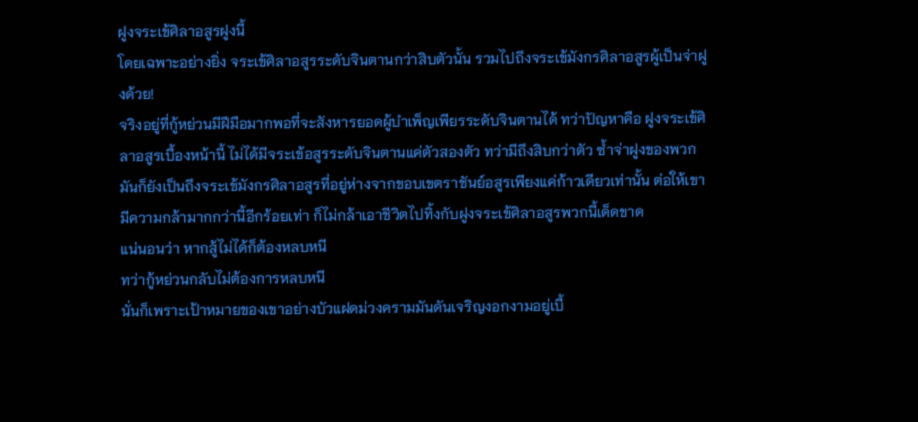ฝูงจระเข้ศิลาอสูรฝูงนี้
โดยเฉพาะอย่างยิ่ง จระเข้ศิลาอสูรระดับจินตานกว่าสิบตัวนั้น รวมไปถึงจระเข้มังกรศิลาอสูรผู้เป็นจ่าฝูงด้วย!
จริงอยู่ที่กู้หย่วนมีฝีมือมากพอที่จะสังหารยอดผู้บำเพ็ญเพียรระดับจินตานได้ ทว่าปัญหาคือ ฝูงจระเข้ศิลาอสูรเบื้องหน้านี้ ไม่ได้มีจระเข้อสูรระดับจินตานแค่ตัวสองตัว ทว่ามีถึงสิบกว่าตัว ซ้ำจ่าฝูงของพวกมันก็ยังเป็นถึงจระเข้มังกรศิลาอสูรที่อยู่ห่างจากขอบเขตราชันย์อสูรเพียงแค่ก้าวเดียวเท่านั้น ต่อให้เขามีความกล้ามากกว่านี้อีกร้อยเท่า ก็ไม่กล้าเอาชีวิตไปทิ้งกับฝูงจระเข้ศิลาอสูรพวกนี้เด็ดขาด
แน่นอนว่า หากสู้ไม่ได้ก็ต้องหลบหนี
ทว่ากู้หย่วนกลับไม่ต้องการหลบหนี
นั่นก็เพราะเป้าหมายของเขาอย่างบัวแฝดม่วงครามมันดันเจริญงอกงามอยู่เบื้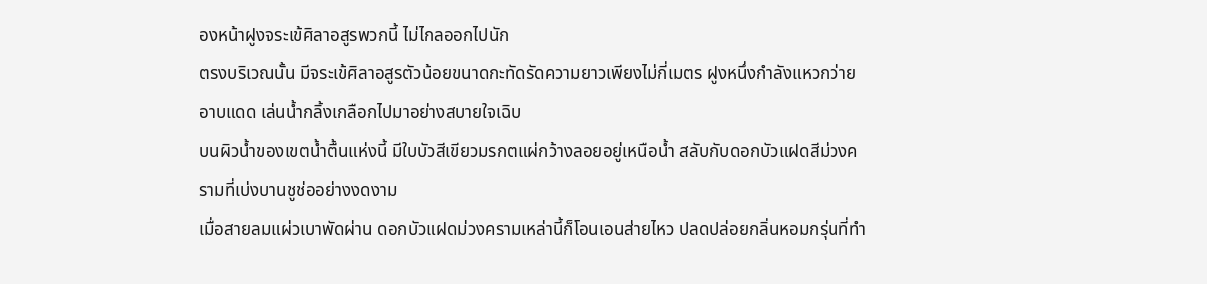องหน้าฝูงจระเข้ศิลาอสูรพวกนี้ ไม่ไกลออกไปนัก
ตรงบริเวณนั้น มีจระเข้ศิลาอสูรตัวน้อยขนาดกะทัดรัดความยาวเพียงไม่กี่เมตร ฝูงหนึ่งกำลังแหวกว่ายอาบแดด เล่นน้ำกลิ้งเกลือกไปมาอย่างสบายใจเฉิบ
บนผิวน้ำของเขตน้ำตื้นแห่งนี้ มีใบบัวสีเขียวมรกตแผ่กว้างลอยอยู่เหนือน้ำ สลับกับดอกบัวแฝดสีม่วงครามที่เบ่งบานชูช่ออย่างงดงาม
เมื่อสายลมแผ่วเบาพัดผ่าน ดอกบัวแฝดม่วงครามเหล่านี้ก็โอนเอนส่ายไหว ปลดปล่อยกลิ่นหอมกรุ่นที่ทำ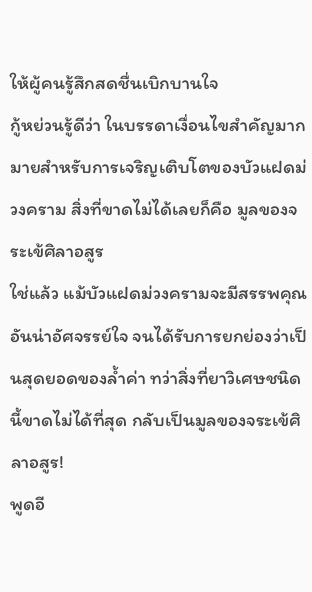ให้ผู้คนรู้สึกสดชื่นเบิกบานใจ
กู้หย่วนรู้ดีว่า ในบรรดาเงื่อนไขสำคัญมากมายสำหรับการเจริญเติบโตของบัวแฝดม่วงคราม สิ่งที่ขาดไม่ได้เลยก็คือ มูลของจระเข้ศิลาอสูร
ใช่แล้ว แม้บัวแฝดม่วงครามจะมีสรรพคุณอันน่าอัศจรรย์ใจ จนได้รับการยกย่องว่าเป็นสุดยอดของล้ำค่า ทว่าสิ่งที่ยาวิเศษชนิดนี้ขาดไม่ได้ที่สุด กลับเป็นมูลของจระเข้ศิลาอสูร!
พูดอี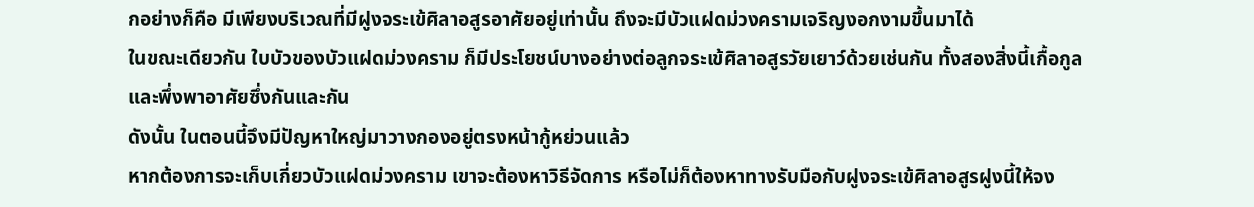กอย่างก็คือ มีเพียงบริเวณที่มีฝูงจระเข้ศิลาอสูรอาศัยอยู่เท่านั้น ถึงจะมีบัวแฝดม่วงครามเจริญงอกงามขึ้นมาได้
ในขณะเดียวกัน ใบบัวของบัวแฝดม่วงคราม ก็มีประโยชน์บางอย่างต่อลูกจระเข้ศิลาอสูรวัยเยาว์ด้วยเช่นกัน ทั้งสองสิ่งนี้เกื้อกูลและพึ่งพาอาศัยซึ่งกันและกัน
ดังนั้น ในตอนนี้จึงมีปัญหาใหญ่มาวางกองอยู่ตรงหน้ากู้หย่วนแล้ว
หากต้องการจะเก็บเกี่ยวบัวแฝดม่วงคราม เขาจะต้องหาวิธีจัดการ หรือไม่ก็ต้องหาทางรับมือกับฝูงจระเข้ศิลาอสูรฝูงนี้ให้จง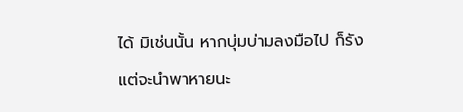ได้ มิเช่นนั้น หากบุ่มบ่ามลงมือไป ก็รังแต่จะนำพาหายนะ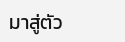มาสู่ตัว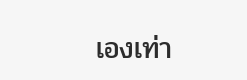เองเท่า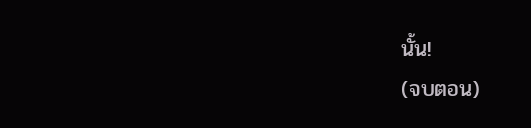นั้น!
(จบตอน)